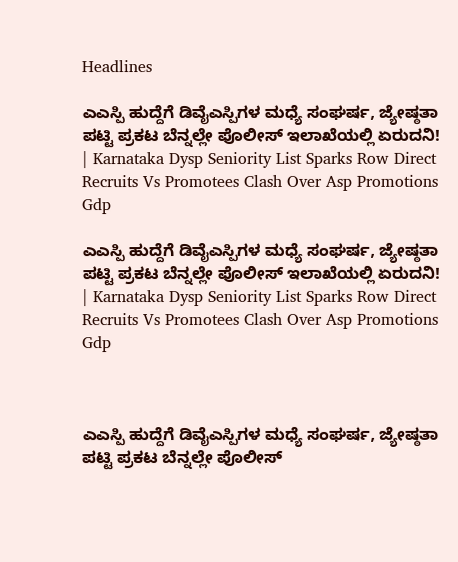Headlines

ಎಎಸ್ಪಿ ಹುದ್ದೆಗೆ ಡಿವೈಎಸ್ಪಿಗಳ ಮಧ್ಯೆ ಸಂಘರ್ಷ, ಜ್ಯೇಷ್ಠತಾ ಪಟ್ಟಿ ಪ್ರಕಟ ಬೆನ್ನಲ್ಲೇ ಪೊಲೀಸ್ ಇಲಾಖೆಯಲ್ಲಿ ಏರುದನಿ! | Karnataka Dysp Seniority List Sparks Row Direct Recruits Vs Promotees Clash Over Asp Promotions Gdp

ಎಎಸ್ಪಿ ಹುದ್ದೆಗೆ ಡಿವೈಎಸ್ಪಿಗಳ ಮಧ್ಯೆ ಸಂಘರ್ಷ, ಜ್ಯೇಷ್ಠತಾ ಪಟ್ಟಿ ಪ್ರಕಟ ಬೆನ್ನಲ್ಲೇ ಪೊಲೀಸ್ ಇಲಾಖೆಯಲ್ಲಿ ಏರುದನಿ! | Karnataka Dysp Seniority List Sparks Row Direct Recruits Vs Promotees Clash Over Asp Promotions Gdp



ಎಎಸ್ಪಿ ಹುದ್ದೆಗೆ ಡಿವೈಎಸ್ಪಿಗಳ ಮಧ್ಯೆ ಸಂಘರ್ಷ, ಜ್ಯೇಷ್ಠತಾ ಪಟ್ಟಿ ಪ್ರಕಟ ಬೆನ್ನಲ್ಲೇ ಪೊಲೀಸ್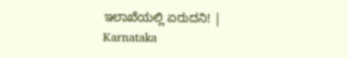ಇಲಾಖೆಯಲ್ಲಿ ಏರುದನಿ! | Karnataka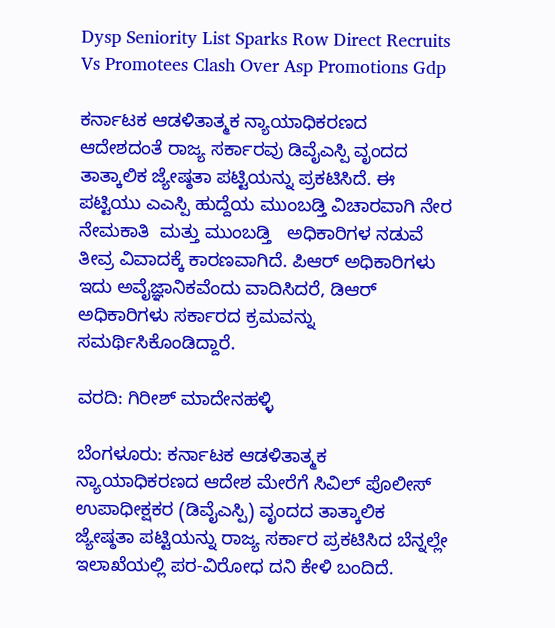Dysp Seniority List Sparks Row Direct Recruits Vs Promotees Clash Over Asp Promotions Gdp

ಕರ್ನಾಟಕ ಆಡಳಿತಾತ್ಮಕ ನ್ಯಾಯಾಧಿಕರಣದ ಆದೇಶದಂತೆ ರಾಜ್ಯ ಸರ್ಕಾರವು ಡಿವೈಎಸ್ಪಿ ವೃಂದದ ತಾತ್ಕಾಲಿಕ ಜ್ಯೇಷ್ಠತಾ ಪಟ್ಟಿಯನ್ನು ಪ್ರಕಟಿಸಿದೆ. ಈ ಪಟ್ಟಿಯು ಎಎಸ್ಪಿ ಹುದ್ದೆಯ ಮುಂಬಡ್ತಿ ವಿಚಾರವಾಗಿ ನೇರ ನೇಮಕಾತಿ  ಮತ್ತು ಮುಂಬಡ್ತಿ   ಅಧಿಕಾರಿಗಳ ನಡುವೆ ತೀವ್ರ ವಿವಾದಕ್ಕೆ ಕಾರಣವಾಗಿದೆ. ಪಿಆರ್‌ ಅಧಿಕಾರಿಗಳು ಇದು ಅವೈಜ್ಞಾನಿಕವೆಂದು ವಾದಿಸಿದರೆ, ಡಿಆರ್‌ ಅಧಿಕಾರಿಗಳು ಸರ್ಕಾರದ ಕ್ರಮವನ್ನು ಸಮರ್ಥಿಸಿಕೊಂಡಿದ್ದಾರೆ.

ವರದಿ: ಗಿರೀಶ್ ಮಾದೇನಹಳ್ಳಿ

ಬೆಂಗಳೂರು: ಕರ್ನಾಟಕ ಆಡಳಿತಾತ್ಮಕ ನ್ಯಾಯಾಧಿಕರಣದ ಆದೇಶ ಮೇರೆಗೆ ಸಿವಿಲ್‌ ಪೊಲೀಸ್ ಉಪಾಧೀಕ್ಷಕರ (ಡಿವೈಎಸ್ಪಿ) ವೃಂದದ ತಾತ್ಕಾಲಿಕ ಜ್ಯೇಷ್ಠತಾ ಪಟ್ಟಿಯನ್ನು ರಾಜ್ಯ ಸರ್ಕಾರ ಪ್ರಕಟಿಸಿದ ಬೆನ್ನಲ್ಲೇ ಇಲಾಖೆಯಲ್ಲಿ ಪರ-ವಿರೋಧ ದನಿ ಕೇಳಿ ಬಂದಿದೆ.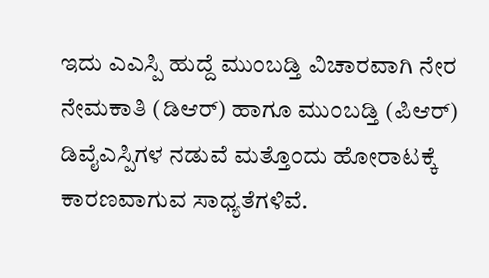ಇದು ಎಎಸ್ಪಿ ಹುದ್ದೆ ಮುಂಬಡ್ತಿ ವಿಚಾರವಾಗಿ ನೇರ ನೇಮಕಾತಿ (ಡಿಆರ್‌) ಹಾಗೂ ಮುಂಬಡ್ತಿ (ಪಿಆರ್‌) ಡಿವೈಎಸ್ಪಿಗಳ ನಡುವೆ ಮತ್ತೊಂದು ಹೋರಾಟಕ್ಕೆ ಕಾರಣವಾಗುವ ಸಾಧ್ಯತೆಗಳಿವೆ.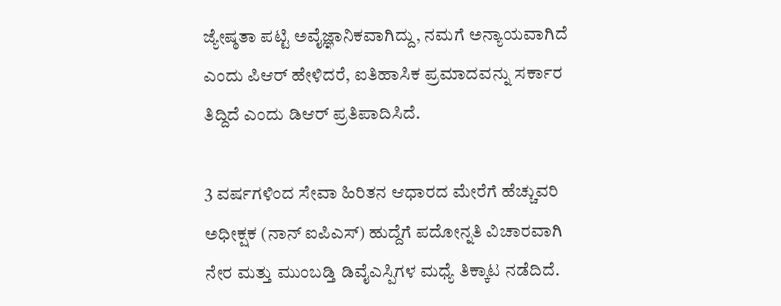ಜ್ಯೇಷ್ಠತಾ ಪಟ್ಟಿ ಅವೈಜ್ಞಾನಿಕವಾಗಿದ್ದು, ನಮಗೆ ಅನ್ಯಾಯವಾಗಿದೆ ಎಂದು ಪಿಆರ್‌ ಹೇಳಿದರೆ, ಐತಿಹಾಸಿಕ ಪ್ರಮಾದವನ್ನು ಸರ್ಕಾರ ತಿದ್ದಿದೆ ಎಂದು ಡಿಆರ್ ಪ್ರತಿಪಾದಿಸಿದೆ.

3 ವರ್ಷಗಳಿಂದ ಸೇವಾ ಹಿರಿತನ ಆಧಾರದ ಮೇರೆಗೆ ಹೆಚ್ಚುವರಿ ಅಧೀಕ್ಷಕ (ನಾನ್‌ ಐಪಿಎಸ್‌) ಹುದ್ದೆಗೆ ಪದೋನ್ನತಿ ವಿಚಾರವಾಗಿ ನೇರ ಮತ್ತು ಮುಂಬಡ್ತಿ ಡಿವೈಎಸ್ಪಿಗಳ ಮಧ್ಯೆ ತಿಕ್ಕಾಟ ನಡೆದಿದೆ.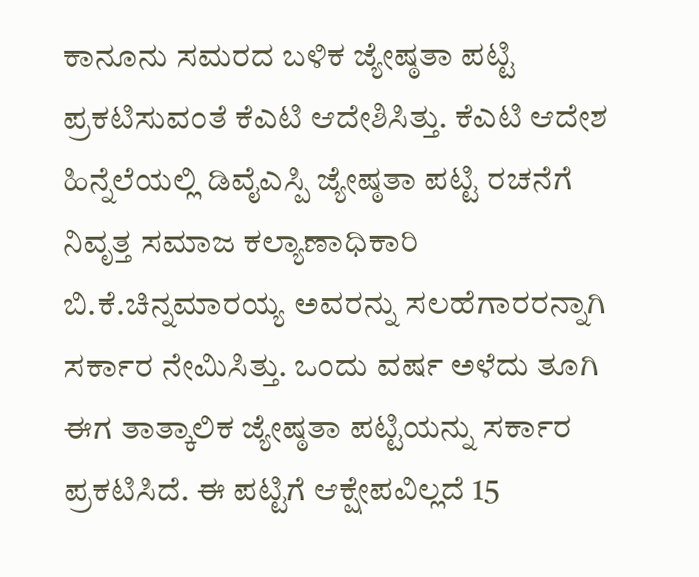ಕಾನೂನು ಸಮರದ ಬಳಿಕ ಜ್ಯೇಷ್ಠತಾ ಪಟ್ಟಿ ಪ್ರಕಟಿಸುವಂತೆ ಕೆಎಟಿ ಆದೇಶಿಸಿತ್ತು. ಕೆಎಟಿ ಆದೇಶ ಹಿನ್ನೆಲೆಯಲ್ಲಿ ಡಿವೈಎಸ್ಪಿ ಜ್ಯೇಷ್ಠತಾ ಪಟ್ಟಿ ರಚನೆಗೆ ನಿವೃತ್ತ ಸಮಾಜ ಕಲ್ಯಾಣಾಧಿಕಾರಿ ಬಿ.ಕೆ.ಚಿನ್ನಮಾರಯ್ಯ ಅವರನ್ನು ಸಲಹೆಗಾರರನ್ನಾಗಿ ಸರ್ಕಾರ ನೇಮಿಸಿತ್ತು. ಒಂದು ವರ್ಷ ಅಳೆದು ತೂಗಿ ಈಗ ತಾತ್ಕಾಲಿಕ ಜ್ಯೇಷ್ಠತಾ ಪಟ್ಟಿಯನ್ನು ಸರ್ಕಾರ ಪ್ರಕಟಿಸಿದೆ. ಈ ಪಟ್ಟಿಗೆ ಆಕ್ಷೇಪವಿಲ್ಲದೆ 15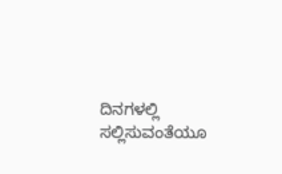ದಿನಗಳಲ್ಲಿ ಸಲ್ಲಿಸುವಂತೆಯೂ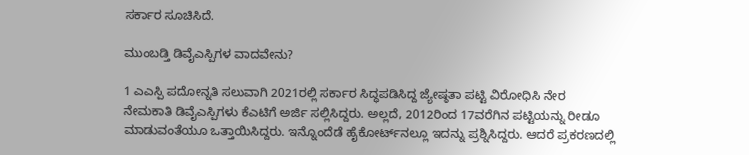ಸರ್ಕಾರ ಸೂಚಿಸಿದೆ.

ಮುಂಬಡ್ತಿ ಡಿವೈಎಸ್ಪಿಗಳ ವಾದವೇನು?

1 ಎಎಸ್ಪಿ ಪದೋನ್ನತಿ ಸಲುವಾಗಿ 2021ರಲ್ಲಿ ಸರ್ಕಾರ ಸಿದ್ಧಪಡಿಸಿದ್ದ ಜ್ಯೇಷ್ಠತಾ ಪಟ್ಟಿ ವಿರೋಧಿಸಿ ನೇರ ನೇಮಕಾತಿ ಡಿವೈಎಸ್ಪಿಗಳು ಕೆಎಟಿಗೆ ಅರ್ಜಿ ಸಲ್ಲಿಸಿದ್ದರು. ಅಲ್ಲದೆ, 2012ರಿಂದ 17ವರೆಗಿನ ಪಟ್ಟಿಯನ್ನು ರೀಡೂ ಮಾಡುವಂತೆಯೂ ಒತ್ತಾಯಿಸಿದ್ದರು. ಇನ್ನೊಂದೆಡೆ ಹೈಕೋರ್ಟ್‌ನಲ್ಲೂ ಇದನ್ನು ಪ್ರಶ್ನಿಸಿದ್ದರು. ಆದರೆ ಪ್ರಕರಣದಲ್ಲಿ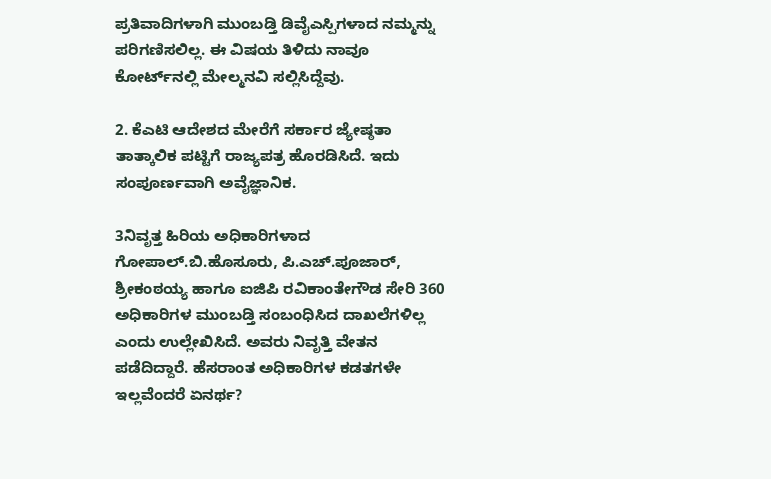ಪ್ರತಿವಾದಿಗಳಾಗಿ ಮುಂಬಡ್ತಿ ಡಿವೈಎಸ್ಪಿಗಳಾದ ನಮ್ಮನ್ನು ಪರಿಗಣಿಸಲಿಲ್ಲ. ಈ ವಿಷಯ ತಿಳಿದು ನಾವೂ ಕೋರ್ಟ್‌ನಲ್ಲಿ ಮೇಲ್ಮನವಿ ಸಲ್ಲಿಸಿದ್ದೆವು.

2. ಕೆಎಟಿ ಆದೇಶದ ಮೇರೆಗೆ ಸರ್ಕಾರ ಜ್ಯೇಷ್ಠತಾ ತಾತ್ಕಾಲಿಕ ಪಟ್ಟಿಗೆ ರಾಜ್ಯಪತ್ರ ಹೊರಡಿಸಿದೆ. ಇದು ಸಂಪೂರ್ಣವಾಗಿ ಅವೈಜ್ಞಾನಿಕ.

3ನಿವೃತ್ತ ಹಿರಿಯ ಅಧಿಕಾರಿಗಳಾದ ಗೋಪಾಲ್‌.ಬಿ.ಹೊಸೂರು, ಪಿ.ಎಚ್‌.ಪೂಜಾರ್‌, ಶ್ರೀಕಂಠಯ್ಯ ಹಾಗೂ ಐಜಿಪಿ ರವಿಕಾಂತೇಗೌಡ ಸೇರಿ 360 ಅಧಿಕಾರಿಗಳ ಮುಂಬಡ್ತಿ ಸಂಬಂಧಿಸಿದ ದಾಖಲೆಗಳಿಲ್ಲ ಎಂದು ಉಲ್ಲೇಖಿಸಿದೆ. ಅವರು ನಿವೃತ್ತಿ ವೇತನ ಪಡೆದಿದ್ದಾರೆ. ಹೆಸರಾಂತ ಅಧಿಕಾರಿಗಳ ಕಡತಗಳೇ ಇಲ್ಲವೆಂದರೆ ಏನರ್ಥ?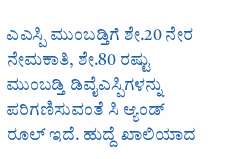ಎಎಸ್ಪಿ ಮುಂಬಡ್ತಿಗೆ ಶೇ.20 ನೇರ ನೇಮಕಾತಿ, ಶೇ.80 ರಷ್ಟು ಮುಂಬಡ್ತಿ ಡಿವೈಎಸ್ಪಿಗಳನ್ನು ಪರಿಗಣಿಸುವಂತೆ ಸಿ ಆ್ಯಂಡ್‌ ರೂಲ್‌ ಇದೆ. ಹುದ್ದೆ ಖಾಲಿಯಾದ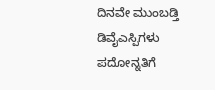ದಿನವೇ ಮುಂಬಡ್ತಿ ಡಿವೈಎಸ್ಪಿಗಳು ಪದೋನ್ನತಿಗೆ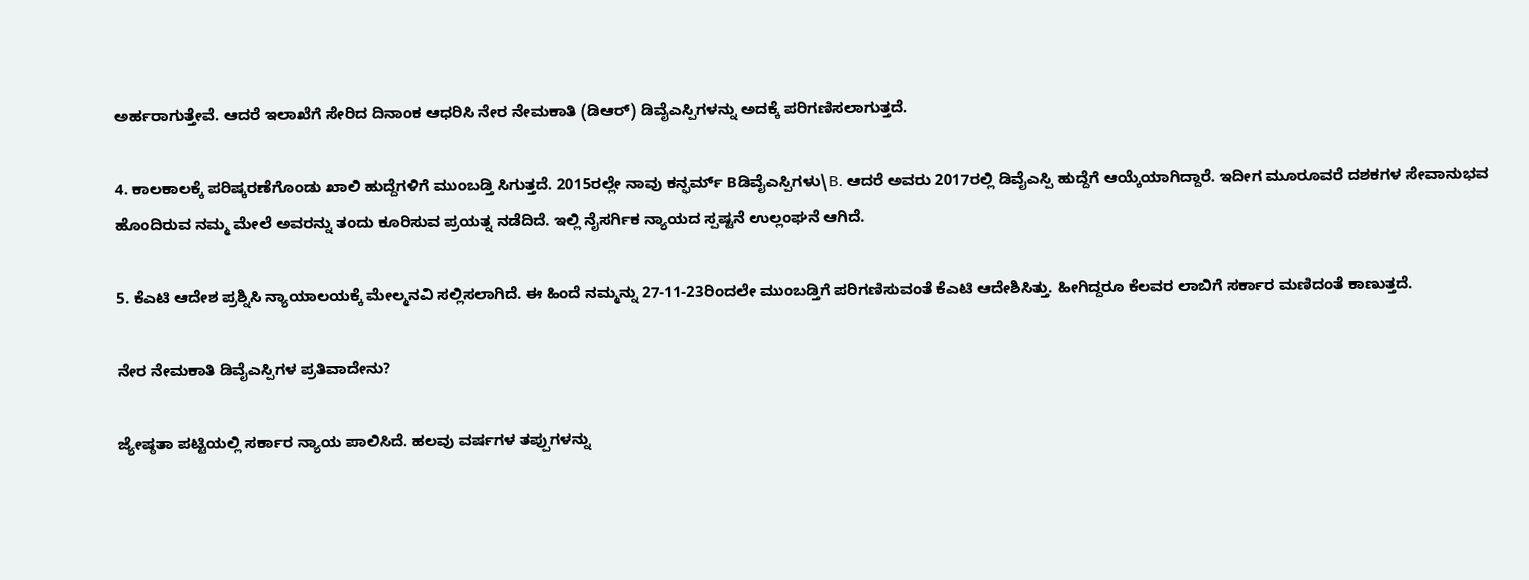ಅರ್ಹರಾಗುತ್ತೇವೆ. ಆದರೆ ಇಲಾಖೆಗೆ ಸೇರಿದ ದಿನಾಂಕ ಆಧರಿಸಿ ನೇರ ನೇಮಕಾತಿ (ಡಿಆರ್‌) ಡಿವೈಎಸ್ಪಿಗಳನ್ನು ಅದಕ್ಕೆ ಪರಿಗಣಿಸಲಾಗುತ್ತದೆ.

4. ಕಾಲಕಾಲಕ್ಕೆ ಪರಿಷ್ಕರಣೆಗೊಂಡು ಖಾಲಿ ಹುದ್ದೆಗಳಿಗೆ ಮುಂಬಡ್ತಿ ಸಿಗುತ್ತದೆ. 2015ರಲ್ಲೇ ನಾವು ಕನ್ಫರ್ಮ್‌ Bಡಿವೈಎಸ್ಪಿಗಳು\B. ಆದರೆ ಅವರು 2017ರಲ್ಲಿ ಡಿವೈಎಸ್ಪಿ ಹುದ್ದೆಗೆ ಆಯ್ಕೆಯಾಗಿದ್ದಾರೆ. ಇದೀಗ ಮೂರೂವರೆ ದಶಕಗಳ ಸೇವಾನುಭವ ಹೊಂದಿರುವ ನಮ್ಮ ಮೇಲೆ ಅವರನ್ನು ತಂದು ಕೂರಿಸುವ ಪ್ರಯತ್ನ ನಡೆದಿದೆ. ಇಲ್ಲಿ ನೈಸರ್ಗಿಕ ನ್ಯಾಯದ ಸ್ಪಷ್ಟನೆ ಉಲ್ಲಂಘನೆ ಆಗಿದೆ.

5. ಕೆಎಟಿ ಆದೇಶ ಪ್ರಶ್ನಿಸಿ ನ್ಯಾಯಾಲಯಕ್ಕೆ ಮೇಲ್ಮನವಿ ಸಲ್ಲಿಸಲಾಗಿದೆ. ಈ ಹಿಂದೆ ನಮ್ಮನ್ನು 27-11-23ರಿಂದಲೇ ಮುಂಬಡ್ತಿಗೆ ಪರಿಗಣಿಸುವಂತೆ ಕೆಎಟಿ ಆದೇಶಿಸಿತ್ತು. ಹೀಗಿದ್ದರೂ ಕೆಲವರ ಲಾಬಿಗೆ ಸರ್ಕಾರ ಮಣಿದಂತೆ ಕಾಣುತ್ತದೆ.

ನೇರ ನೇಮಕಾತಿ ಡಿವೈಎಸ್ಪಿಗಳ ಪ್ರತಿವಾದೇನು?

ಜ್ಯೇಷ್ಠತಾ ಪಟ್ಟಿಯಲ್ಲಿ ಸರ್ಕಾರ ನ್ಯಾಯ ಪಾಲಿಸಿದೆ. ಹಲವು ವರ್ಷಗಳ ತಪ್ಪುಗಳನ್ನು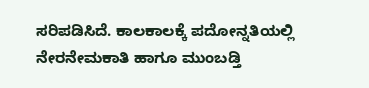ಸರಿಪಡಿಸಿದೆ. ಕಾಲಕಾಲಕ್ಕೆ ಪದೋನ್ನತಿಯಲ್ಲಿ ನೇರನೇಮಕಾತಿ ಹಾಗೂ ಮುಂಬಡ್ತಿ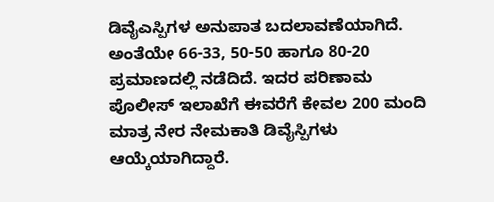ಡಿವೈಎಸ್ಪಿಗಳ ಅನುಪಾತ ಬದಲಾವಣೆಯಾಗಿದೆ. ಅಂತೆಯೇ 66-33, 50-50 ಹಾಗೂ 80-20 ಪ್ರಮಾಣದಲ್ಲಿ ನಡೆದಿದೆ. ಇದರ ಪರಿಣಾಮ ಪೊಲೀಸ್ ಇಲಾಖೆಗೆ ಈವರೆಗೆ ಕೇವಲ 200 ಮಂದಿ ಮಾತ್ರ ನೇರ ನೇಮಕಾತಿ ಡಿವೈಸ್ಪಿಗಳು ಆಯ್ಕೆಯಾಗಿದ್ದಾರೆ.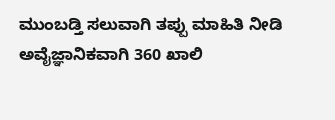ಮುಂಬಡ್ತಿ ಸಲುವಾಗಿ ತಪ್ಪು ಮಾಹಿತಿ ನೀಡಿ ಅವೈಜ್ಞಾನಿಕವಾಗಿ 360 ಖಾಲಿ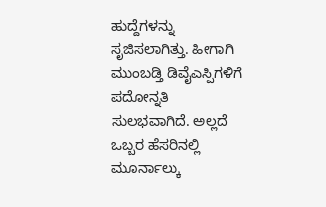ಹುದ್ದೆಗಳನ್ನು ಸೃಜಿಸಲಾಗಿತ್ತು. ಹೀಗಾಗಿ ಮುಂಬಡ್ತಿ ಡಿವೈಎಸ್ಪಿಗಳಿಗೆ ಪದೋನ್ನತಿ ಸುಲಭವಾಗಿದೆ. ಅಲ್ಲದೆ ಒಬ್ಬರ ಹೆಸರಿನಲ್ಲಿ ಮೂರ್ನಾಲ್ಕು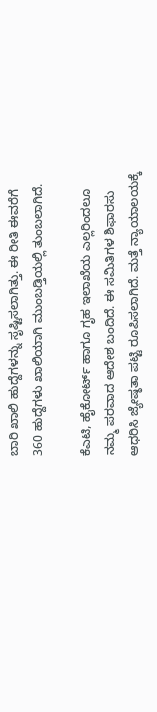ಬಾರಿ ಖಾಲಿ ಹುದ್ದೆಗಳನ್ನು ಸೃಷ್ಟಿಸಲಾಗಿತ್ತು. ಈ ರೀತಿ ಈವರೆಗೆ 360 ಹುದ್ದೆಗಳು ಖಾಲಿಯಾಗಿ ಮುಂಬಡ್ತಿಯಲ್ಲಿ ತುಂಬಲಾಗಿದೆ.

ಕೆಎಟಿ, ಹೈಕೋರ್ಟ್ ಹಾಗೂ ಗೃಹ ಇಲಾಖೆಯ ಎಲ್ಲರಿಂದಲೂ ನಮ್ಮ ಪರವಾದ ಆದೇಶ ಬಂದಿದೆ. ಈ ಸಮಿತಿಗಳ ಶಿಫಾರಸು ಆಧರಿಸಿ ಜ್ಯೇಷ್ಠತಾ ಪಟ್ಟಿ ರೂಪಿಸಲಾಗಿದೆ. ಮತ್ತೆ ನ್ಯಾಯಾಲಯಕ್ಕೆ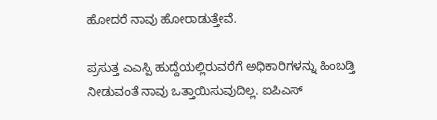ಹೋದರೆ ನಾವು ಹೋರಾಡುತ್ತೇವೆ.

ಪ್ರಸುತ್ತ ಎಎಸ್ಪಿ ಹುದ್ದೆಯಲ್ಲಿರುವರೆಗೆ ಅಧಿಕಾರಿಗಳನ್ನು ಹಿಂಬಡ್ತಿ ನೀಡುವಂತೆ ನಾವು ಒತ್ತಾಯಿಸುವುದಿಲ್ಲ. ಐಪಿಎಸ್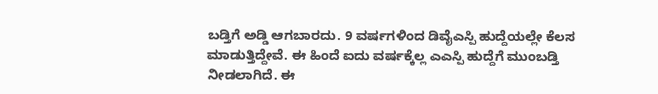ಬಡ್ತಿಗೆ ಅಡ್ಡಿ ಆಗಬಾರದು. 9 ವರ್ಷಗಳಿಂದ ಡಿವೈಎಸ್ಪಿ ಹುದ್ದೆಯಲ್ಲೇ ಕೆಲಸ ಮಾಡುತ್ತಿದ್ದೇವೆ. ಈ ಹಿಂದೆ ಐದು ವರ್ಷಕ್ಕೆಲ್ಲ ಎಎಸ್ಪಿ ಹುದ್ದೆಗೆ ಮುಂಬಡ್ತಿ ನೀಡಲಾಗಿದೆ. ಈ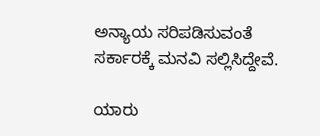ಅನ್ಯಾಯ ಸರಿಪಡಿಸುವಂತೆ ಸರ್ಕಾರಕ್ಕೆ ಮನವಿ ಸಲ್ಲಿಸಿದ್ದೇವೆ.

ಯಾರು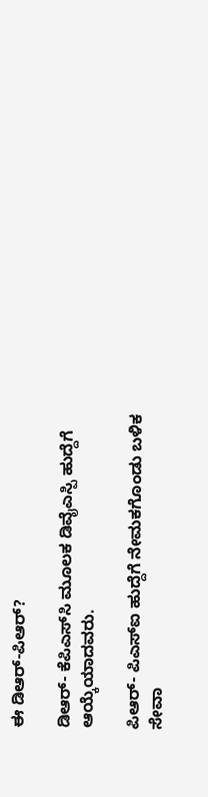ಈ ಡಿಆರ್‌-ಪಿಆರ್?

ಡಿಆರ್‌- ಕೆಪಿಎಸ್‌ಸಿ ಮೂಲಕ ಡಿವೈಎಸ್ಪಿ ಹುದ್ದೆಗೆ ಆಯ್ಕೆಯಾದವರು.

ಪಿಆರ್‌- ಪಿಎಸ್‌ಐ ಹುದ್ದೆಗೆ ನೇಮಕಗೊಂಡು ಬಳಿಕ ಸೇವಾ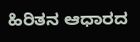ಹಿರಿತನ ಆಧಾರದ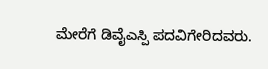ಮೇರೆಗೆ ಡಿವೈಎಸ್ಪಿ ಪದವಿಗೇರಿದವರು.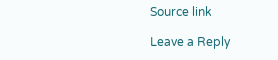Source link

Leave a Reply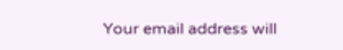Your email address will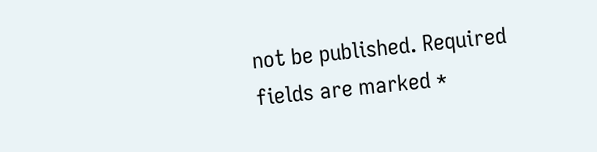not be published. Required fields are marked *